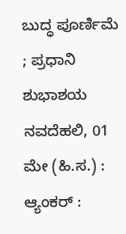ಬುದ್ಧ ಪೂರ್ಣಿಮೆ ; ಪ್ರಧಾನಿ ಶುಭಾಶಯ
ನವದೆಹಲಿ, 01 ಮೇ (ಹಿ.ಸ.) : ಆ್ಯಂಕರ್ :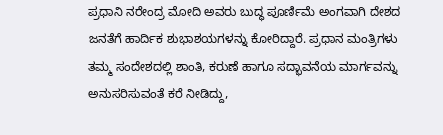ಪ್ರಧಾನಿ ನರೇಂದ್ರ ಮೋದಿ ಅವರು ಬುದ್ಧ ಪೂರ್ಣಿಮೆ ಅಂಗವಾಗಿ ದೇಶದ ಜನತೆಗೆ ಹಾರ್ದಿಕ ಶುಭಾಶಯಗಳನ್ನು ಕೋರಿದ್ದಾರೆ. ಪ್ರಧಾನ ಮಂತ್ರಿಗಳು ತಮ್ಮ ಸಂದೇಶದಲ್ಲಿ ಶಾಂತಿ, ಕರುಣೆ ಹಾಗೂ ಸದ್ಭಾವನೆಯ ಮಾರ್ಗವನ್ನು ಅನುಸರಿಸುವಂತೆ ಕರೆ ನೀಡಿದ್ದು,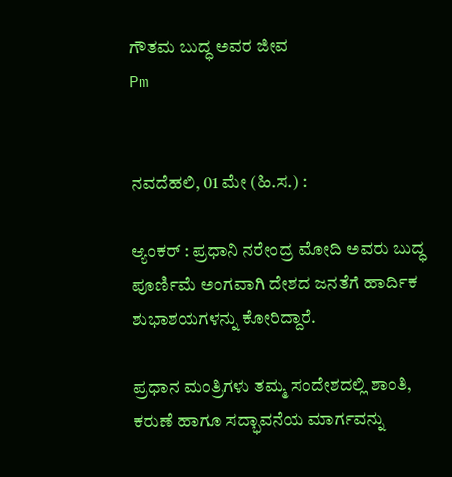ಗೌತಮ ಬುದ್ಧ ಅವರ ಜೀವ
Pm


ನವದೆಹಲಿ, 01 ಮೇ (ಹಿ.ಸ.) :

ಆ್ಯಂಕರ್ : ಪ್ರಧಾನಿ ನರೇಂದ್ರ ಮೋದಿ ಅವರು ಬುದ್ಧ ಪೂರ್ಣಿಮೆ ಅಂಗವಾಗಿ ದೇಶದ ಜನತೆಗೆ ಹಾರ್ದಿಕ ಶುಭಾಶಯಗಳನ್ನು ಕೋರಿದ್ದಾರೆ.

ಪ್ರಧಾನ ಮಂತ್ರಿಗಳು ತಮ್ಮ ಸಂದೇಶದಲ್ಲಿ ಶಾಂತಿ, ಕರುಣೆ ಹಾಗೂ ಸದ್ಭಾವನೆಯ ಮಾರ್ಗವನ್ನು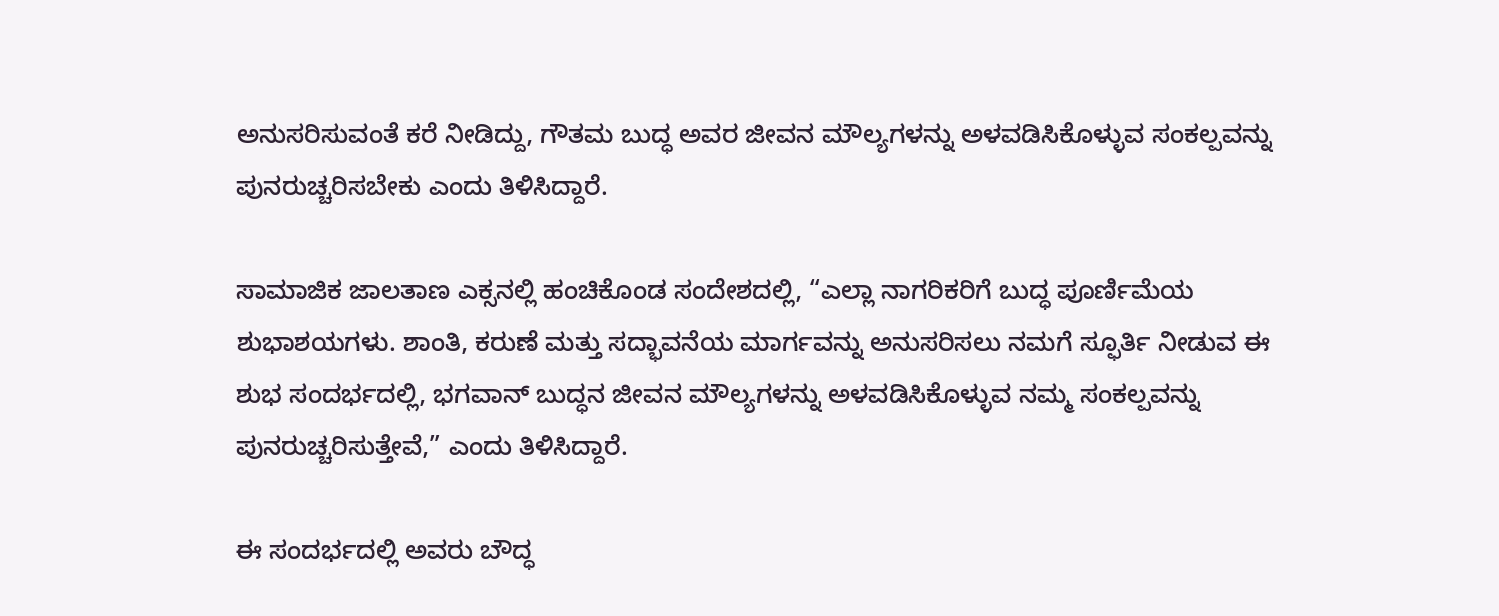ಅನುಸರಿಸುವಂತೆ ಕರೆ ನೀಡಿದ್ದು, ಗೌತಮ ಬುದ್ಧ ಅವರ ಜೀವನ ಮೌಲ್ಯಗಳನ್ನು ಅಳವಡಿಸಿಕೊಳ್ಳುವ ಸಂಕಲ್ಪವನ್ನು ಪುನರುಚ್ಚರಿಸಬೇಕು ಎಂದು ತಿಳಿಸಿದ್ದಾರೆ.

ಸಾಮಾಜಿಕ ಜಾಲತಾಣ ಎಕ್ಸನಲ್ಲಿ ಹಂಚಿಕೊಂಡ ಸಂದೇಶದಲ್ಲಿ, “ಎಲ್ಲಾ ನಾಗರಿಕರಿಗೆ ಬುದ್ಧ ಪೂರ್ಣಿಮೆಯ ಶುಭಾಶಯಗಳು. ಶಾಂತಿ, ಕರುಣೆ ಮತ್ತು ಸದ್ಭಾವನೆಯ ಮಾರ್ಗವನ್ನು ಅನುಸರಿಸಲು ನಮಗೆ ಸ್ಫೂರ್ತಿ ನೀಡುವ ಈ ಶುಭ ಸಂದರ್ಭದಲ್ಲಿ, ಭಗವಾನ್ ಬುದ್ಧನ ಜೀವನ ಮೌಲ್ಯಗಳನ್ನು ಅಳವಡಿಸಿಕೊಳ್ಳುವ ನಮ್ಮ ಸಂಕಲ್ಪವನ್ನು ಪುನರುಚ್ಚರಿಸುತ್ತೇವೆ,” ಎಂದು ತಿಳಿಸಿದ್ದಾರೆ.

ಈ ಸಂದರ್ಭದಲ್ಲಿ ಅವರು ಬೌದ್ಧ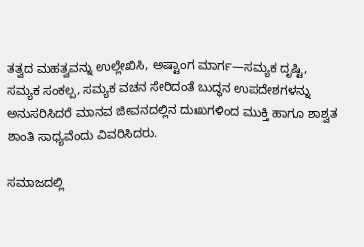ತತ್ವದ ಮಹತ್ವವನ್ನು ಉಲ್ಲೇಖಿಸಿ, ಅಷ್ಟಾಂಗ ಮಾರ್ಗ—ಸಮ್ಯಕ ದೃಷ್ಟಿ, ಸಮ್ಯಕ ಸಂಕಲ್ಪ, ಸಮ್ಯಕ ವಚನ ಸೇರಿದಂತೆ ಬುದ್ಧನ ಉಪದೇಶಗಳನ್ನು ಅನುಸರಿಸಿದರೆ ಮಾನವ ಜೀವನದಲ್ಲಿನ ದುಃಖಗಳಿಂದ ಮುಕ್ತಿ ಹಾಗೂ ಶಾಶ್ವತ ಶಾಂತಿ ಸಾಧ್ಯವೆಂದು ವಿವರಿಸಿದರು.

ಸಮಾಜದಲ್ಲಿ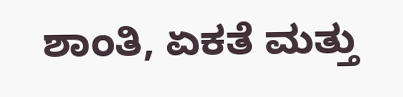ಶಾಂತಿ, ಏಕತೆ ಮತ್ತು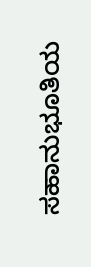ಸಹಾನುಭೂತಿಯ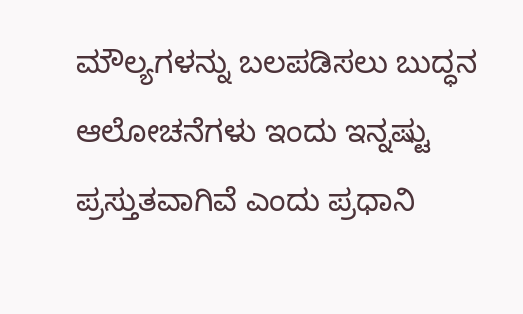ಮೌಲ್ಯಗಳನ್ನು ಬಲಪಡಿಸಲು ಬುದ್ಧನ ಆಲೋಚನೆಗಳು ಇಂದು ಇನ್ನಷ್ಟು ಪ್ರಸ್ತುತವಾಗಿವೆ ಎಂದು ಪ್ರಧಾನಿ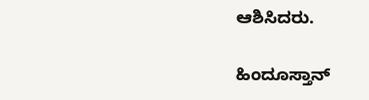ಆಶಿಸಿದರು.

ಹಿಂದೂಸ್ತಾನ್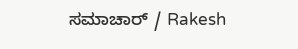ಸಮಾಚಾರ್ / Rakesh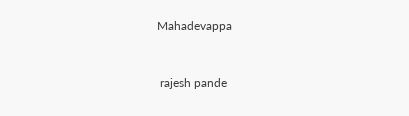Mahadevappa


 rajesh pande